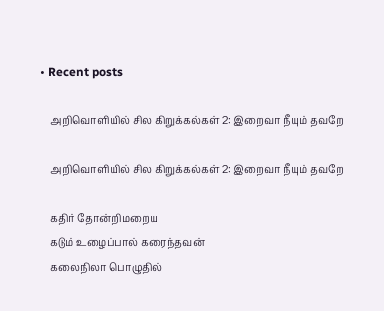• Recent posts

    அறிவொளியில் சில கிறுக்கல்கள் 2: இறைவா நீயும் தவறே

    அறிவொளியில் சில கிறுக்கல்கள் 2: இறைவா நீயும் தவறே

    கதிர் தோன்றிமறைய
    கடும் உழைப்பால் கரைந்தவன்
    கலைநிலா பொழுதில்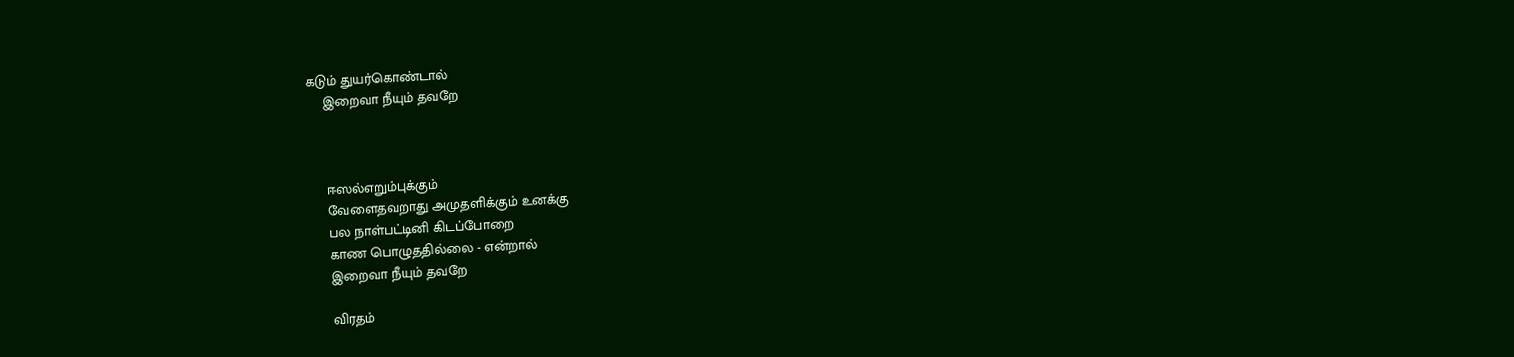கடும் துயர்கொண்டால்
    இறைவா நீயும் தவறே



    ஈஸல்எறும்புக்கும்
    வேளைதவறாது அமுதளிக்கும் உனக்கு
    பல நாள்பட்டினி கிடப்போறை
    காண பொழுததில்லை - என்றால்
    இறைவா நீயும் தவறே

    விரதம்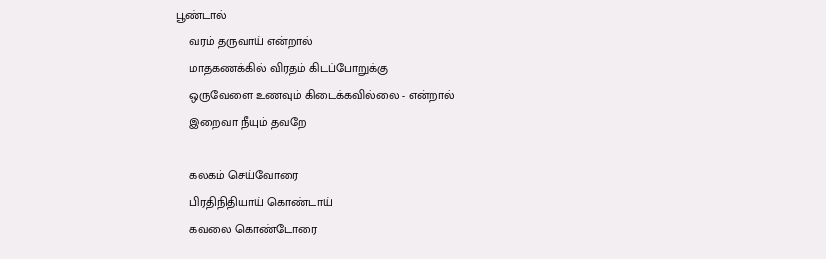பூண்டால்
    வரம் தருவாய் என்றால்
    மாதகணக்கில் விரதம் கிடப்போறுக்கு
    ஒருவேளை உணவும் கிடைக்கவில்லை - என்றால்
    இறைவா நீயும் தவறே

    கலகம் செய்வோரை
    பிரதிநிதியாய் கொண்டாய்
    கவலை கொண்டோரை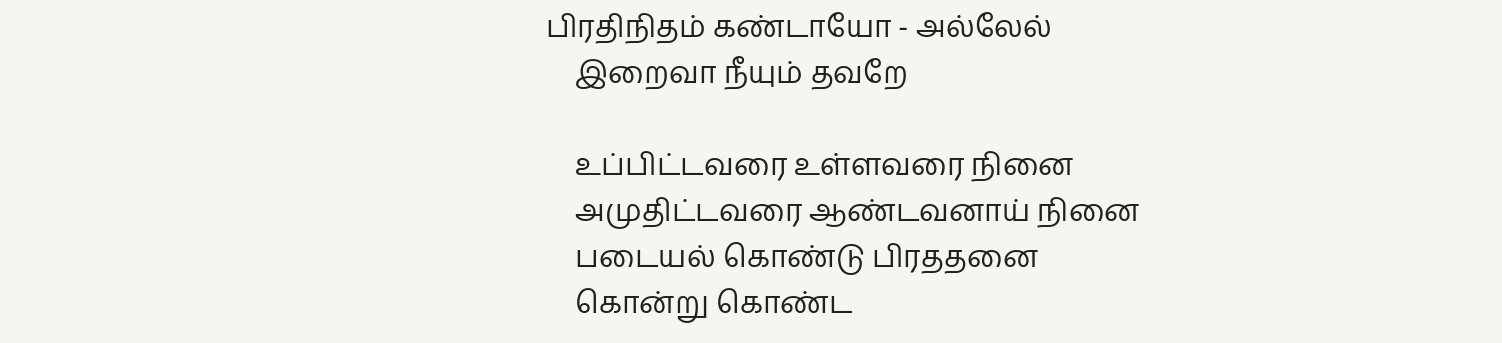பிரதிநிதம் கண்டாயோ - அல்லேல்
    இறைவா நீயும் தவறே

    உப்பிட்டவரை உள்ளவரை நினை
    அமுதிட்டவரை ஆண்டவனாய் நினை
    படையல் கொண்டு பிரததனை
    கொன்று கொண்ட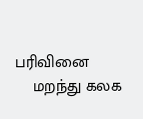பரிவினை
    மறந்து கலக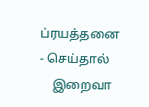ப்ரயத்தனை - செய்தால்
    இறைவா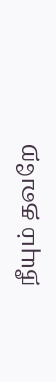நீயும் தவறே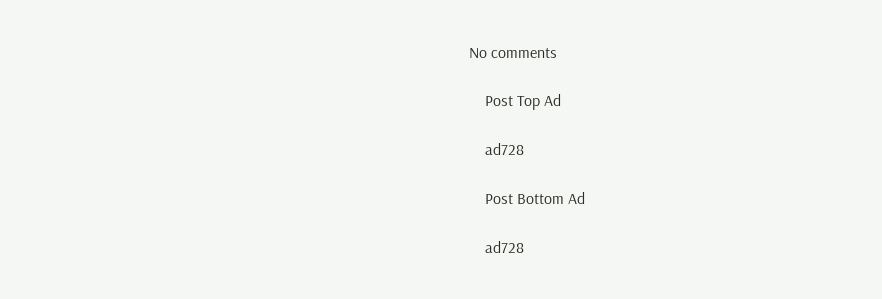No comments

    Post Top Ad

    ad728

    Post Bottom Ad

    ad728